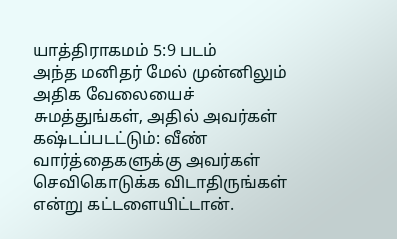யாத்திராகமம் 5:9 படம்
அந்த மனிதர் மேல் முன்னிலும் அதிக வேலையைச் சுமத்துங்கள், அதில் அவர்கள் கஷ்டப்படட்டும்: வீண் வார்த்தைகளுக்கு அவர்கள் செவிகொடுக்க விடாதிருங்கள் என்று கட்டளையிட்டான்.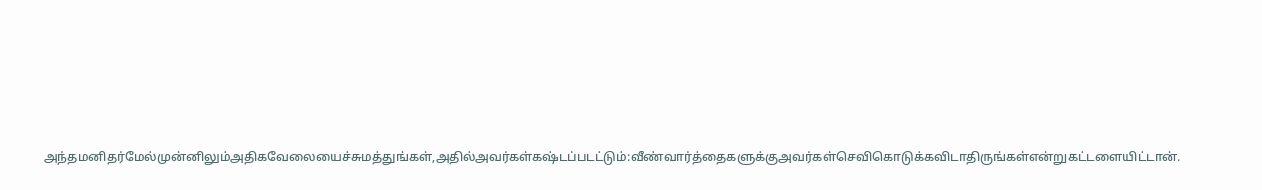அந்தமனிதர்மேல்முன்னிலும்அதிகவேலையைச்சுமத்துங்கள்,அதில்அவர்கள்கஷ்டப்படட்டும்:வீண்வார்த்தைகளுக்குஅவர்கள்செவிகொடுக்கவிடாதிருங்கள்என்றுகட்டளையிட்டான்.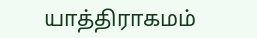யாத்திராகமம்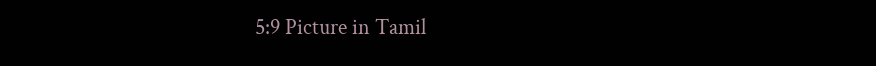5:9 Picture in Tamil